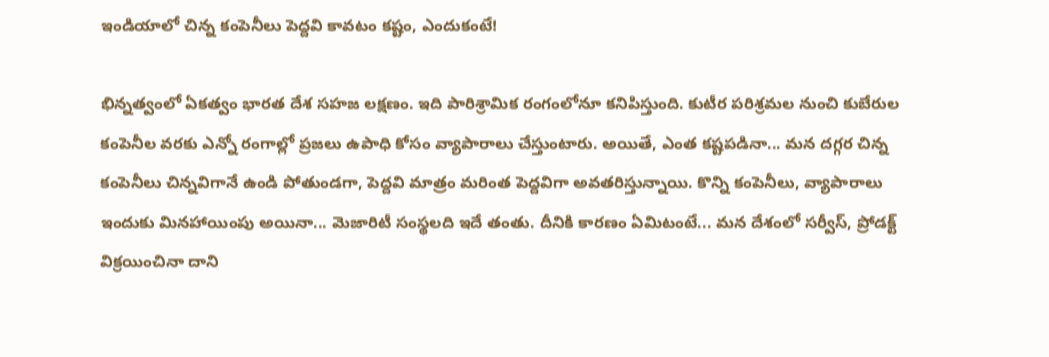ఇండియాలో చిన్న కంపెనీలు పెద్దవి కావటం కష్టం, ఎందుకంటే!

భిన్నత్వంలో ఏకత్వం భారత దేశ సహజ లక్షణం. ఇది పారిశ్రామిక రంగంలోనూ కనిపిస్తుంది. కుటీర పరిశ్రమల నుంచి కుబేరుల కంపెనీల వరకు ఎన్నో రంగాల్లో ప్రజలు ఉపాధి కోసం వ్యాపారాలు చేస్తుంటారు. అయితే, ఎంత కష్టపడినా... మన దగ్గర చిన్న కంపెనీలు చిన్నవిగానే ఉండి పోతుండగా, పెద్దవి మాత్రం మరింత పెద్దవిగా అవతరిస్తున్నాయి. కొన్ని కంపెనీలు, వ్యాపారాలు ఇందుకు మినహాయింపు అయినా... మెజారిటీ సంస్థలది ఇదే తంతు. దీనికి కారణం ఏమిటంటే... మన దేశంలో సర్వీస్, ప్రోడక్ట్ విక్రయించినా దాని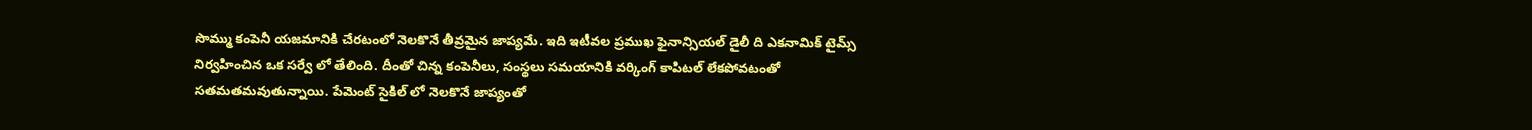సొమ్ము కంపెనీ యజమానికి చేరటంలో నెలకొనే తీవ్రమైన జాప్యమే. ఇది ఇటీవల ప్రముఖ ఫైనాన్సియల్ డైలీ ది ఎకనామిక్ టైమ్స్ నిర్వహించిన ఒక సర్వే లో తేలింది. దీంతో చిన్న కంపెనీలు, సంస్థలు సమయానికి వర్కింగ్ కాపిటల్ లేకపోవటంతో సతమతమవుతున్నాయి. పేమెంట్ సైకిల్ లో నెలకొనే జాప్యంతో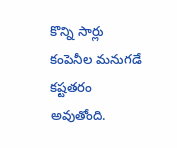కొన్ని సార్లు కంపెనీల మనుగడే కష్టతరం అవుతోంది.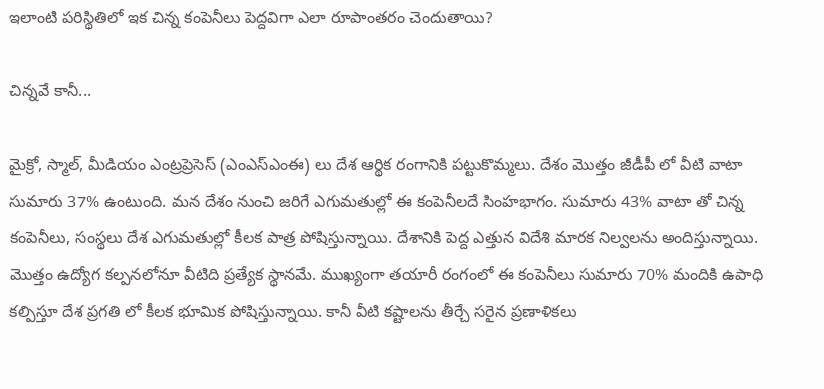ఇలాంటి పరిస్థితిలో ఇక చిన్న కంపెనీలు పెద్దవిగా ఎలా రూపాంతరం చెందుతాయి?

చిన్నవే కానీ...

మైక్రో, స్మాల్, మీడియం ఎంట్రప్రెసెస్ (ఎంఎస్ఎంఈ) లు దేశ ఆర్థిక రంగానికి పట్టుకొమ్మలు. దేశం మొత్తం జీడీపీ లో వీటి వాటా సుమారు 37% ఉంటుంది. మన దేశం నుంచి జరిగే ఎగుమతుల్లో ఈ కంపెనీలదే సింహభాగం. సుమారు 43% వాటా తో చిన్న కంపెనీలు, సంస్థలు దేశ ఎగుమతుల్లో కీలక పాత్ర పోషిస్తున్నాయి. దేశానికి పెద్ద ఎత్తున విదేశి మారక నిల్వలను అందిస్తున్నాయి. మొత్తం ఉద్యోగ కల్పనలోనూ వీటిది ప్రత్యేక స్థానమే. ముఖ్యంగా తయారీ రంగంలో ఈ కంపెనీలు సుమారు 70% మందికి ఉపాధి కల్పిస్తూ దేశ ప్రగతి లో కీలక భూమిక పోషిస్తున్నాయి. కానీ వీటి కష్టాలను తీర్చే సరైన ప్రణాళికలు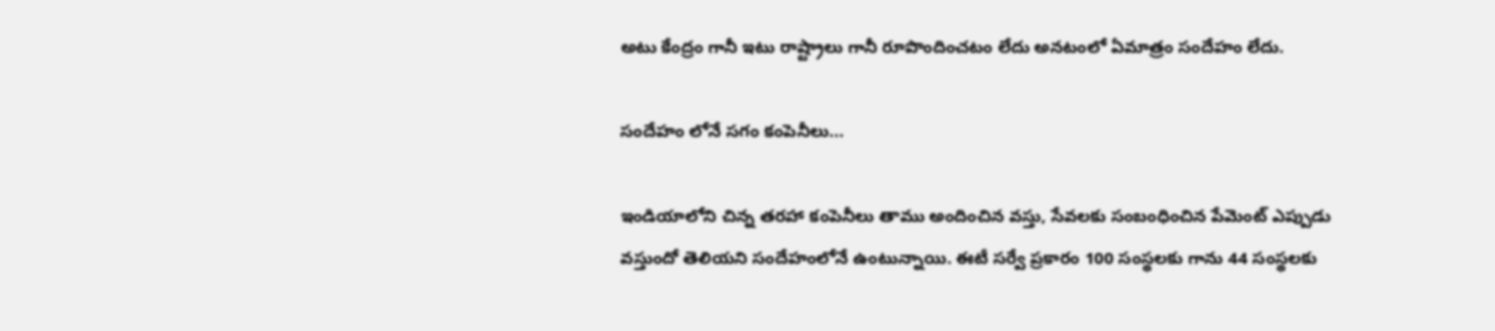అటు కేంద్రం గానీ ఇటు రాష్ట్రాలు గానీ రూపొందించటం లేదు అనటంలో ఏమాత్రం సందేహం లేదు.

సందేహం లోనే సగం కంపెనీలు...

ఇండియాలోని చిన్న తరహా కంపెనీలు తాము అందించిన వస్తు, సేవలకు సంబంధించిన పేమెంట్ ఎప్పుడు వస్తుందో తెలియని సందేహంలోనే ఉంటున్నాయి. ఈటీ సర్వే ప్రకారం 100 సంస్థలకు గాను 44 సంస్థలకు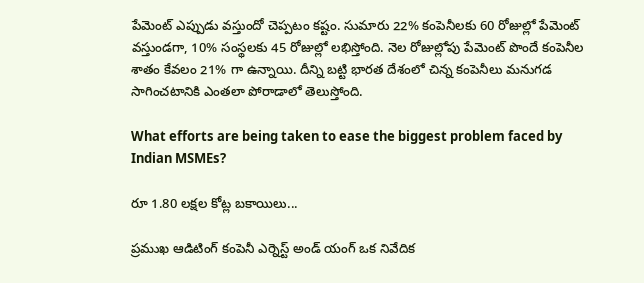పేమెంట్ ఎప్పుడు వస్తుందో చెప్పటం కష్టం. సుమారు 22% కంపెనీలకు 60 రోజుల్లో పేమెంట్ వస్తుండగా, 10% సంస్థలకు 45 రోజుల్లో లభిస్తోంది. నెల రోజుల్లోపు పేమెంట్ పొందే కంపెనీల శాతం కేవలం 21% గా ఉన్నాయి. దీన్ని బట్టి భారత దేశంలో చిన్న కంపెనీలు మనుగడ సాగించటానికి ఎంతలా పోరాడాలో తెలుస్తోంది.

What efforts are being taken to ease the biggest problem faced by Indian MSMEs?

రూ 1.80 లక్షల కోట్ల బకాయిలు...

ప్రముఖ ఆడిటింగ్ కంపెనీ ఎర్నెస్ట్ అండ్ యంగ్ ఒక నివేదిక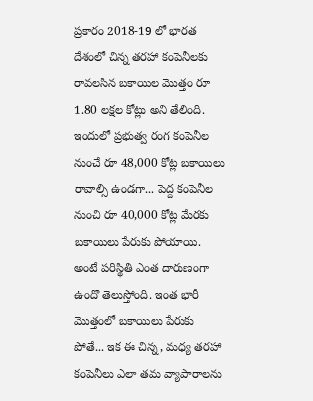ప్రకారం 2018-19 లో భారత దేశంలో చిన్న తరహా కంపెనీలకు రావలసిన బకాయిల మొత్తం రూ 1.80 లక్షల కోట్లు అని తేలింది. ఇందులో ప్రభుత్వ రంగ కంపెనీల నుంచే రూ 48,000 కోట్ల బకాయిలు రావాల్సి ఉండగా... పెద్ద కంపెనీల నుంచి రూ 40,000 కోట్ల మేరకు బకాయిలు పేరుకు పోయాయి. అంటే పరిస్థితి ఎంత దారుణంగా ఉందొ తెలుస్తోంది. ఇంత భారీ మొత్తంలో బకాయిలు పేరుకు పోతే... ఇక ఈ చిన్న, మధ్య తరహా కంపెనీలు ఎలా తమ వ్యాపారాలను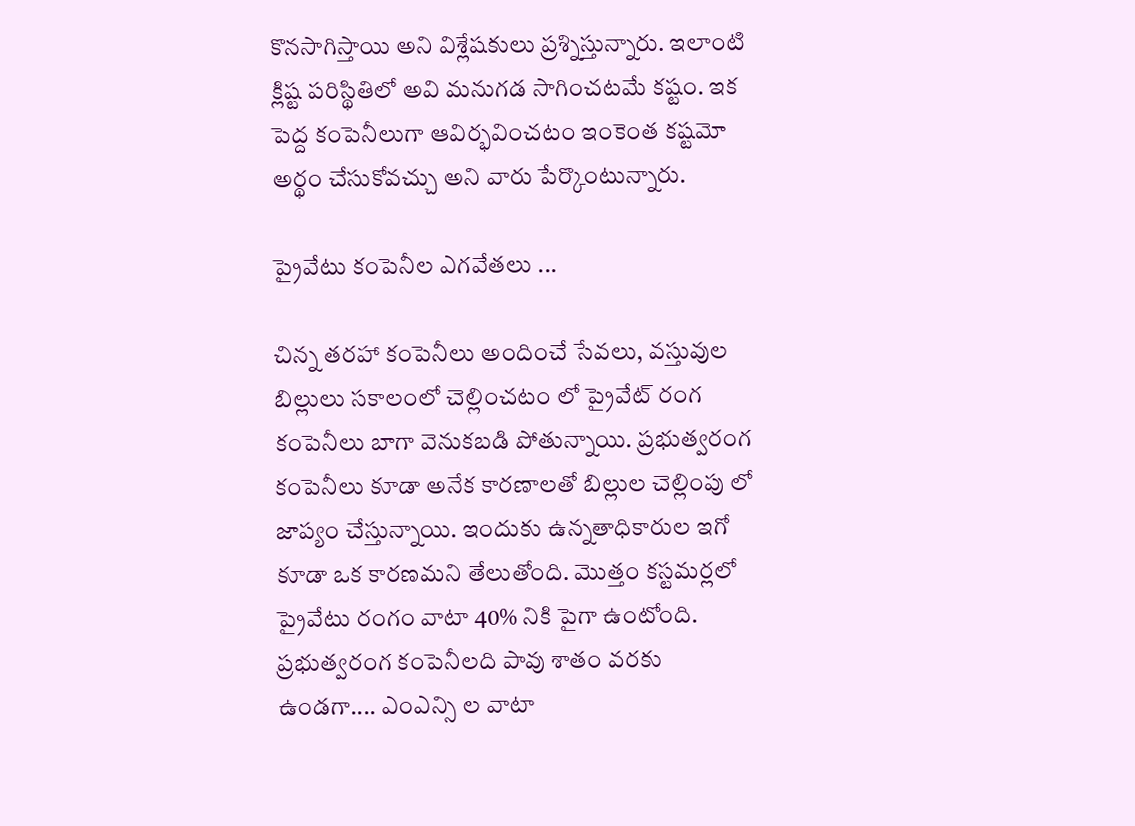కొనసాగిస్తాయి అని విశ్లేషకులు ప్రశ్నిస్తున్నారు. ఇలాంటి క్లిష్ట పరిస్థితిలో అవి మనుగడ సాగించటమే కష్టం. ఇక పెద్ద కంపెనీలుగా ఆవిర్భవించటం ఇంకెంత కష్టమో అర్థం చేసుకోవచ్చు అని వారు పేర్కొంటున్నారు.

ప్రైవేటు కంపెనీల ఎగవేతలు ...

చిన్న తరహా కంపెనీలు అందించే సేవలు, వస్తువుల బిల్లులు సకాలంలో చెల్లించటం లో ప్రైవేట్ రంగ కంపెనీలు బాగా వెనుకబడి పోతున్నాయి. ప్రభుత్వరంగ కంపెనీలు కూడా అనేక కారణాలతో బిల్లుల చెల్లింపు లో జాప్యం చేస్తున్నాయి. ఇందుకు ఉన్నతాధికారుల ఇగో కూడా ఒక కారణమని తేలుతోంది. మొత్తం కస్టమర్లలో ప్రైవేటు రంగం వాటా 40% నికి పైగా ఉంటోంది. ప్రభుత్వరంగ కంపెనీలది పావు శాతం వరకు ఉండగా.... ఎంఎన్సి ల వాటా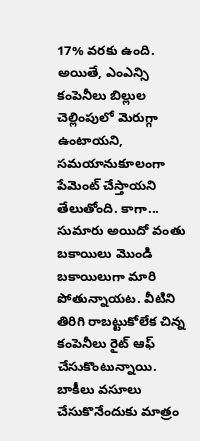17% వరకు ఉంది. అయితే, ఎంఎన్సి కంపెనీలు బిల్లుల చెల్లింపులో మెరుగ్గా ఉంటాయని, సమయానుకూలంగా పేమెంట్ చేస్తాయని తేలుతోంది. కాగా... సుమారు అయిదో వంతు బకాయిలు మొండి బకాయిలుగా మారి పోతున్నాయట. వీటిని తిరిగి రాబట్టుకోలేక చిన్న కంపెనీలు రైట్ ఆఫ్ చేసుకొంటున్నాయి. బాకీలు వసూలు చేసుకొనేందుకు మాత్రం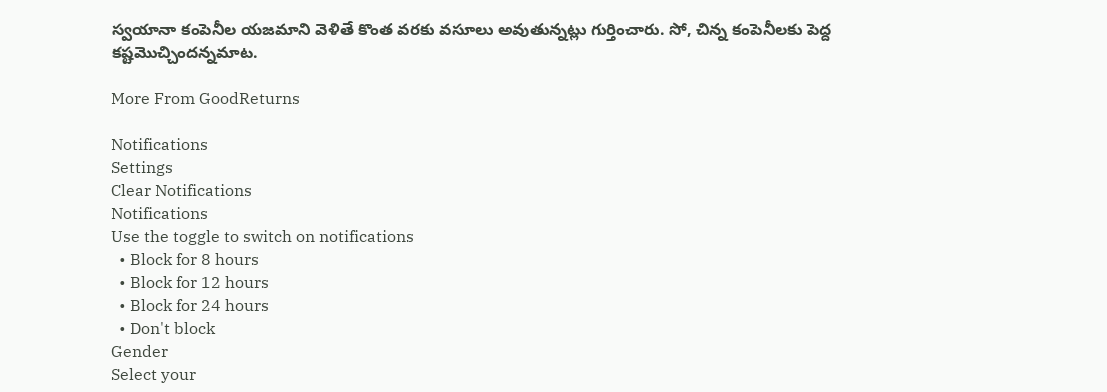స్వయానా కంపెనీల యజమాని వెళితే కొంత వరకు వసూలు అవుతున్నట్లు గుర్తించారు. సో, చిన్న కంపెనీలకు పెద్ద కష్టమొచ్చిందన్నమాట.

More From GoodReturns

Notifications
Settings
Clear Notifications
Notifications
Use the toggle to switch on notifications
  • Block for 8 hours
  • Block for 12 hours
  • Block for 24 hours
  • Don't block
Gender
Select your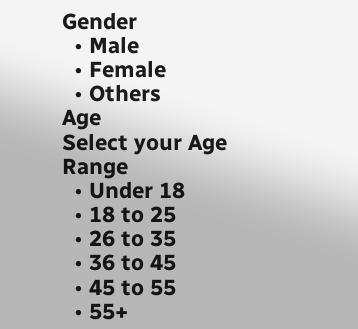Gender
  • Male
  • Female
  • Others
Age
Select your Age Range
  • Under 18
  • 18 to 25
  • 26 to 35
  • 36 to 45
  • 45 to 55
  • 55+